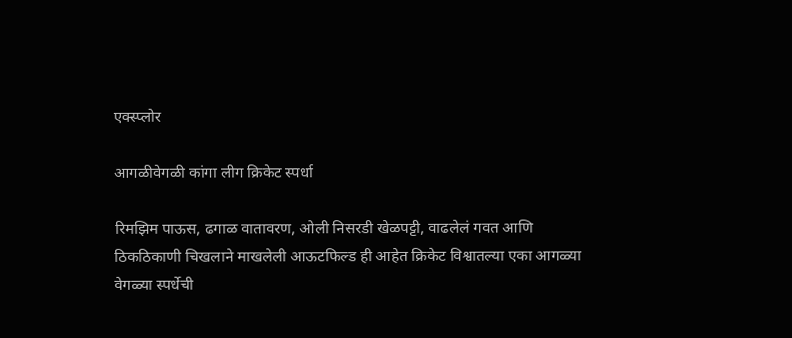एक्स्प्लोर

आगळीवेगळी कांगा लीग क्रिकेट स्पर्धा

रिमझिम पाऊस, ढगाळ वातावरण, ओली निसरडी खेळपट्टी, वाढलेलं गवत आणि ठिकठिकाणी चिखलाने माखलेली आऊटफिल्ड ही आहेत क्रिकेट विश्वातल्या एका आगळ्या वेगळ्या स्पर्धेची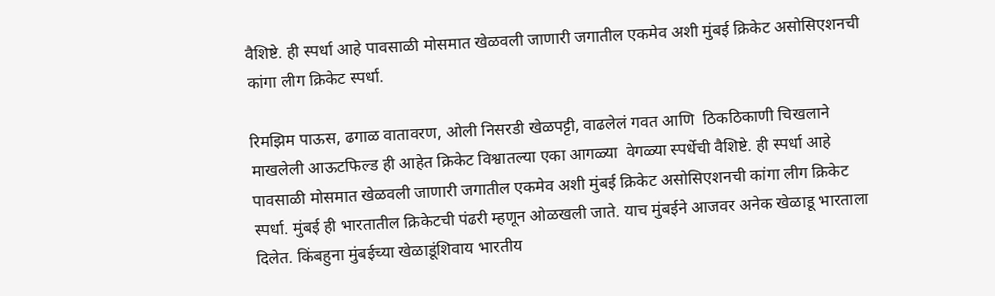वैशिष्टे. ही स्पर्धा आहे पावसाळी मोसमात खेळवली जाणारी जगातील एकमेव अशी मुंबई क्रिकेट असोसिएशनची कांगा लीग क्रिकेट स्पर्धा.

रिमझिम पाऊस, ढगाळ वातावरण, ओली निसरडी खेळपट्टी, वाढलेलं गवत आणि  ठिकठिकाणी चिखलाने माखलेली आऊटफिल्ड ही आहेत क्रिकेट विश्वातल्या एका आगळ्या  वेगळ्या स्पर्धेची वैशिष्टे. ही स्पर्धा आहे पावसाळी मोसमात खेळवली जाणारी जगातील एकमेव अशी मुंबई क्रिकेट असोसिएशनची कांगा लीग क्रिकेट स्पर्धा. मुंबई ही भारतातील क्रिकेटची पंढरी म्हणून ओळखली जाते. याच मुंबईने आजवर अनेक खेळाडू भारताला दिलेत. किंबहुना मुंबईच्या खेळाडूंशिवाय भारतीय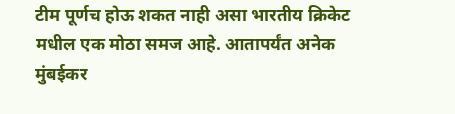टीम पूर्णच होऊ शकत नाही असा भारतीय क्रिकेट मधील एक मोठा समज आहे. आतापर्यंत अनेक मुंबईकर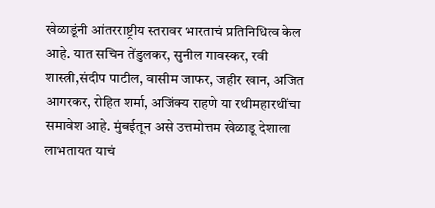खेळाडूंनी आंतरराष्ट्रीय स्तरावर भारताचं प्रतिनिधित्व केल आहे. यात सचिन तेंडुलकर, सुनील गावस्कर, रवी शास्त्री,संदीप पाटील, वासीम जाफर, जहीर खान, अजित आगरकर, रोहित शर्मा, अजिंक्य राहणे या रथीमहारथींचा समावेश आहे. मुंबईतून असे उत्तमोत्तम खेळाडू देशाला लाभतायत याचं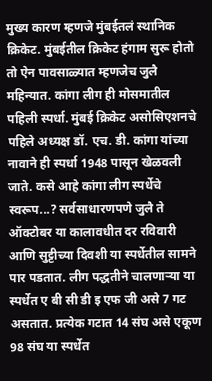मुख्य कारण म्हणजे मुंबईतलं स्थानिक क्रिकेट. मुंबईतील क्रिकेट हंगाम सुरू होतो तो ऐन पावसाळ्यात म्हणजेच जुलै महिन्यात. कांगा लीग ही मोसमातील पहिली स्पर्धा. मुंबई क्रिकेट असोसिएशनचे पहिले अध्यक्ष डॉ. एच. डी. कांगा यांच्या नावाने ही स्पर्धा 1948 पासून खेळवली जाते. कसे आहे कांगा लीग स्पर्धेचे स्वरूप...? सर्वसाधारणपणे जुलै ते ऑक्टोबर या कालावधीत दर रविवारी आणि सुट्टीच्या दिवशी या स्पर्धेतील सामने पार पडतात. लीग पद्धतीने चालणार्‍या या स्पर्धेत ए बी सी डी इ एफ जी असे 7 गट असतात. प्रत्येक गटात 14 संघ असे एकूण 98 संघ या स्पर्धेत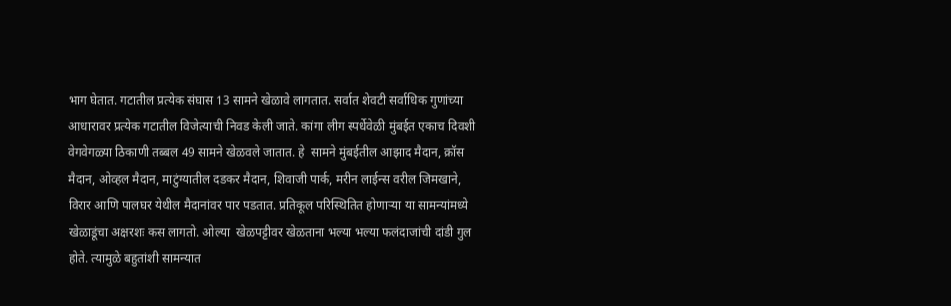भाग घेतात. गटातील प्रत्येक संघास 13 सामने खेळावे लागतात. सर्वात शेवटी सर्वाधिक गुणांच्या आधारावर प्रत्येक गटातील विजेत्याची निवड केली जाते. कांगा लीग स्पर्धेवेळी मुंबईत एकाच दिवशी वेगवेगळ्या ठिकाणी तब्बल 49 सामने खेळवले जातात. हे  सामने मुंबईतील आझाद मैदान, क्रॉस मैदान, ओव्हल मैदान, माटुंग्यातील दडकर मैदान, शिवाजी पार्क, मरीन लाईन्स वरील जिमखाने, विरार आणि पालघर येथील मैदानांवर पार पडतात. प्रतिकूल परिस्थितित होणार्‍या या सामन्यांमध्ये खेळाडूंचा अक्षरशः कस लागतो. ओल्या  खेळपट्टीवर खेळताना भल्या भल्या फलंदाजांची दांडी गुल होते. त्यामुळे बहुतांशी सामन्यात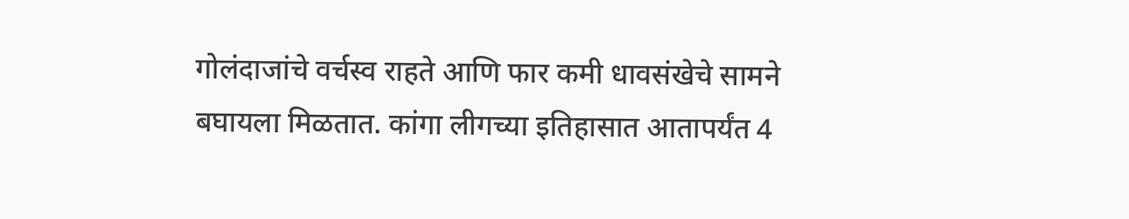गोलंदाजांचे वर्चस्व राहते आणि फार कमी धावसंखेचे सामने बघायला मिळतात. कांगा लीगच्या इतिहासात आतापर्यंत 4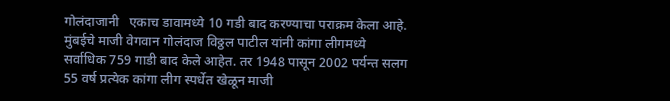गोलंदाजानी   एकाच डावामध्ये 10 गडी बाद करण्याचा पराक्रम केला आहे. मुंबईचे माजी वेगवान गोलंदाज विठ्ठल पाटील यांनी कांगा लीगमध्ये सर्वाधिक 759 गाडी बाद केले आहेत. तर 1948 पासून 2002 पर्यन्त सलग  55 वर्ष प्रत्येक कांगा लीग स्पर्धेत खेळून माजी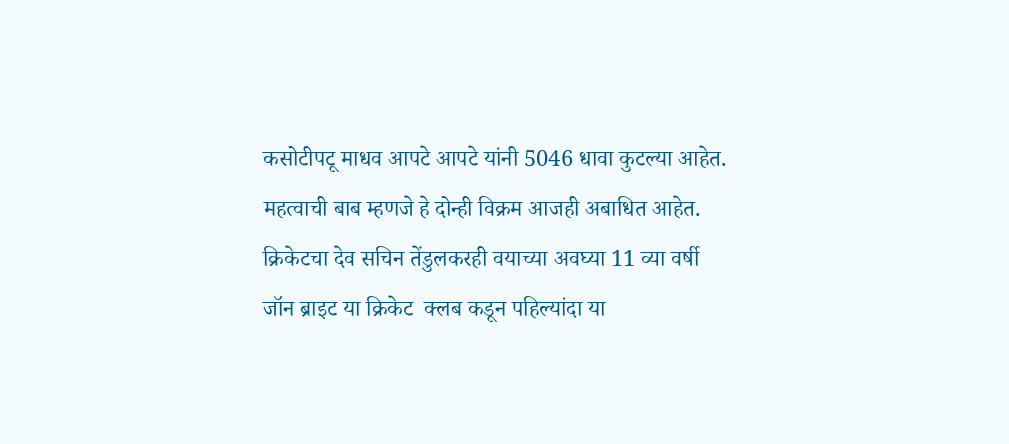कसोटीपटू माधव आपटे आपटे यांनी 5046 धावा कुटल्या आहेत. महत्वाची बाब म्हणजे हे दोन्ही विक्रम आजही अबाधित आहेत. क्रिकेटचा देव सचिन तेंडुलकरही वयाच्या अवघ्या 11 व्या वर्षी जॉन ब्राइट या क्रिकेट  क्लब कडून पहिल्यांदा या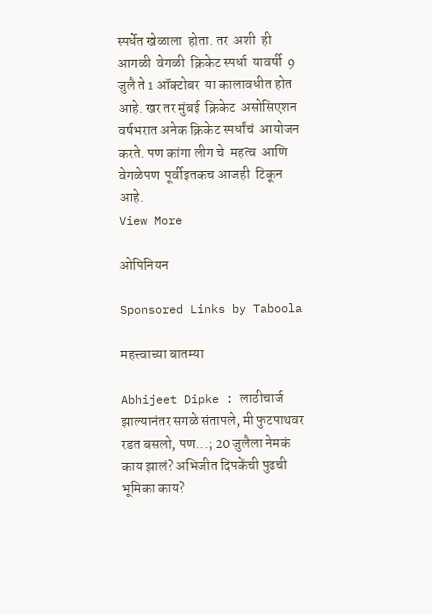स्पर्धेत खेळाला  होता. तर  अशी  ही आगळी  वेगळी  क्रिकेट स्पर्धा  यावर्षी  9 जुलै ते 1 ऑक्टोबर  या कालावधीत होत आहे. खर तर मुंबई  क्रिकेट  असोसिएशन वर्षभरात अनेक क्रिकेट स्पर्धांचं  आयोजन  करते. पण कांगा लीग चे  महत्व  आणि वेगळेपण  पूर्वीइतकच आजही  टिकून  आहे.
View More

ओपिनियन

Sponsored Links by Taboola

महत्त्वाच्या बातम्या

Abhijeet Dipke : लाठीचार्ज झाल्यानंतर सगळे संतापले, मी फुटपाथवर रडत बसलो, पण...; 20 जुलैला नेमकं काय झालं? अभिजीत दिपकेंची पुढची भूमिका काय?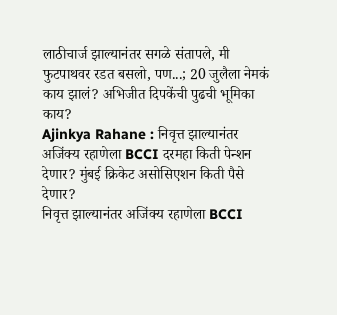लाठीचार्ज झाल्यानंतर सगळे संतापले, मी फुटपाथवर रडत बसलो, पण...; 20 जुलैला नेमकं काय झालं? अभिजीत दिपकेंची पुढची भूमिका काय?
Ajinkya Rahane : निवृत्त झाल्यानंतर अजिंक्य रहाणेला BCCI दरमहा किती पेन्शन देणार? मुंबई क्रिकेट असोसिएशन किती पैसे देणार?
निवृत्त झाल्यानंतर अजिंक्य रहाणेला BCCI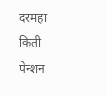दरमहा किती पेन्शन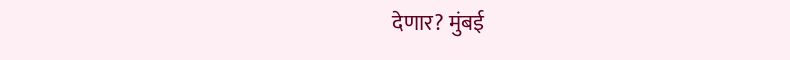देणार? मुंबई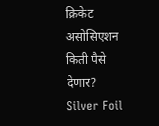क्रिकेट असोसिएशन किती पैसे देणार?
Silver Foil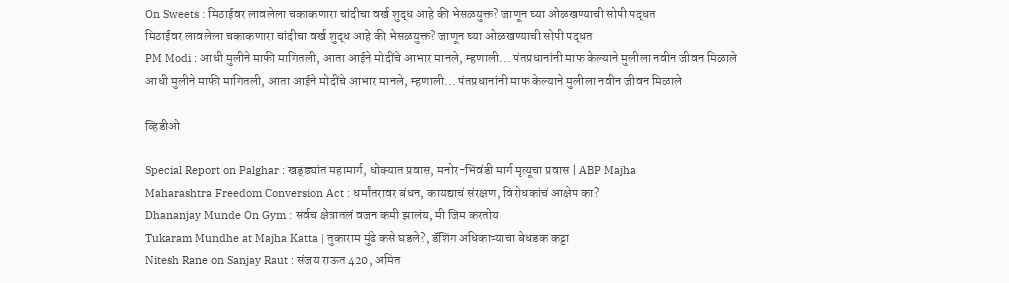On Sweets : मिठाईवर लावलेला चकाकणारा चांदीचा वर्ख शुद्ध आहे की भेसळयुक्त? जाणून घ्या ओळखण्याची सोपी पद्धत
मिठाईवर लावलेला चकाकणारा चांदीचा वर्ख शुद्ध आहे की भेसळयुक्त? जाणून घ्या ओळखण्याची सोपी पद्धत
PM Modi : आधी मुलीने माफी मागितली, आता आईने मोदींचे आभार मानले, म्हणाली... पंतप्रधानांनी माफ केल्याने मुलीला नवीन जीवन मिळाले
आधी मुलीने माफी मागितली, आता आईने मोदींचे आभार मानले, म्हणाली... पंतप्रधानांनी माफ केल्याने मुलीला नवीन जीवन मिळाले

व्हिडीओ

Special Report on Palghar : खड्ड्यांत महामार्ग, धोक्यात प्रवास, मनोर-भिवंडी मार्ग मृत्यूचा प्रवास | ABP Majha
Maharashtra Freedom Conversion Act : धर्मांतरावर बंधन, कायद्याचं संरक्षण, विरोधकांचं आक्षेप का?
Dhananjay Munde On Gym : सर्वच क्षेत्रातलं वजन कमी झालंय, मी जिम करतोय
Tukaram Mundhe at Majha Katta | तुकाराम मुंढे कसे घडले?, डॅशिंग अधिकाऱ्याचा बेधडक कट्टा
Nitesh Rane on Sanjay Raut : संजय राऊत 420, अमित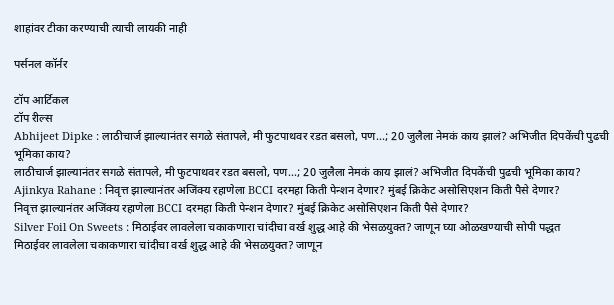शाहांवर टीका करण्याची त्याची लायकी नाही

पर्सनल कॉर्नर

टॉप आर्टिकल
टॉप रील्स
Abhijeet Dipke : लाठीचार्ज झाल्यानंतर सगळे संतापले, मी फुटपाथवर रडत बसलो, पण...; 20 जुलैला नेमकं काय झालं? अभिजीत दिपकेंची पुढची भूमिका काय?
लाठीचार्ज झाल्यानंतर सगळे संतापले, मी फुटपाथवर रडत बसलो, पण...; 20 जुलैला नेमकं काय झालं? अभिजीत दिपकेंची पुढची भूमिका काय?
Ajinkya Rahane : निवृत्त झाल्यानंतर अजिंक्य रहाणेला BCCI दरमहा किती पेन्शन देणार? मुंबई क्रिकेट असोसिएशन किती पैसे देणार?
निवृत्त झाल्यानंतर अजिंक्य रहाणेला BCCI दरमहा किती पेन्शन देणार? मुंबई क्रिकेट असोसिएशन किती पैसे देणार?
Silver Foil On Sweets : मिठाईवर लावलेला चकाकणारा चांदीचा वर्ख शुद्ध आहे की भेसळयुक्त? जाणून घ्या ओळखण्याची सोपी पद्धत
मिठाईवर लावलेला चकाकणारा चांदीचा वर्ख शुद्ध आहे की भेसळयुक्त? जाणून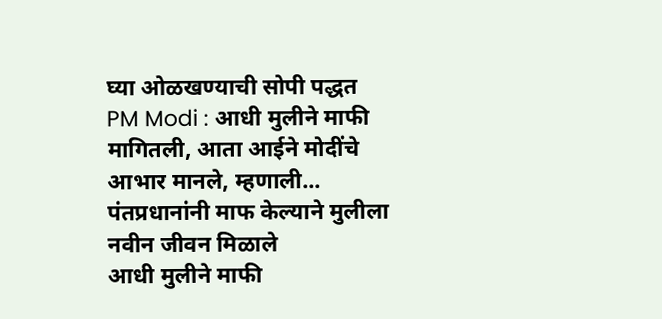घ्या ओळखण्याची सोपी पद्धत
PM Modi : आधी मुलीने माफी मागितली, आता आईने मोदींचे आभार मानले, म्हणाली... पंतप्रधानांनी माफ केल्याने मुलीला नवीन जीवन मिळाले
आधी मुलीने माफी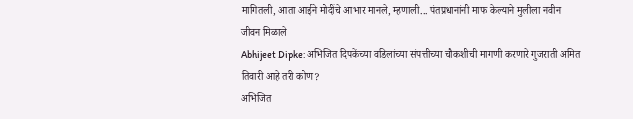मागितली, आता आईने मोदींचे आभार मानले, म्हणाली... पंतप्रधानांनी माफ केल्याने मुलीला नवीन जीवन मिळाले
Abhijeet Dipke: अभिजित दिपकेंच्या वडिलांच्या संपत्तीच्या चौकशीची मागणी करणारे गुजराती अमित तिवारी आहे तरी कोण?
अभिजित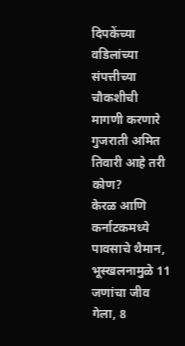दिपकेंच्या वडिलांच्या संपत्तीच्या चौकशीची मागणी करणारे गुजराती अमित तिवारी आहे तरी कोण?
केरळ आणि कर्नाटकमध्ये पावसाचे थैमान, भूस्खलनामुळे 11 जणांचा जीव गेला, 8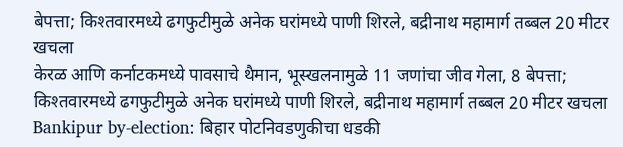बेपत्ता; किश्तवारमध्ये ढगफुटीमुळे अनेक घरांमध्ये पाणी शिरले, बद्रीनाथ महामार्ग तब्बल 20 मीटर खचला
केरळ आणि कर्नाटकमध्ये पावसाचे थैमान, भूस्खलनामुळे 11 जणांचा जीव गेला, 8 बेपत्ता; किश्तवारमध्ये ढगफुटीमुळे अनेक घरांमध्ये पाणी शिरले, बद्रीनाथ महामार्ग तब्बल 20 मीटर खचला
Bankipur by-election: बिहार पोटनिवडणुकीचा धडकी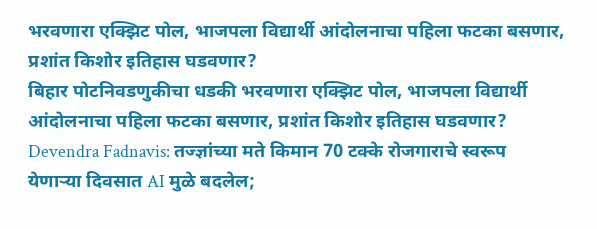भरवणारा एक्झिट पोल, भाजपला विद्यार्थी आंदोलनाचा पहिला फटका बसणार, प्रशांत किशोर इतिहास घडवणार?
बिहार पोटनिवडणुकीचा धडकी भरवणारा एक्झिट पोल, भाजपला विद्यार्थी आंदोलनाचा पहिला फटका बसणार, प्रशांत किशोर इतिहास घडवणार?
Devendra Fadnavis: तज्ज्ञांच्या मते किमान 70 टक्के रोजगाराचे स्वरूप येणाऱ्या दिवसात AI मुळे बदलेल;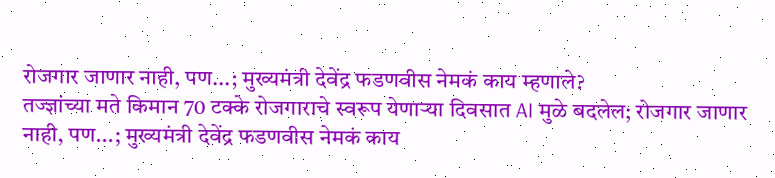रोजगार जाणार नाही, पण...; मुख्यमंत्री देवेंद्र फडणवीस नेमकं काय म्हणाले?
तज्ज्ञांच्या मते किमान 70 टक्के रोजगाराचे स्वरूप येणाऱ्या दिवसात AI मुळे बदलेल; रोजगार जाणार नाही, पण...; मुख्यमंत्री देवेंद्र फडणवीस नेमकं काय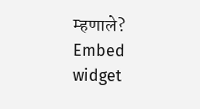म्हणाले?
Embed widget